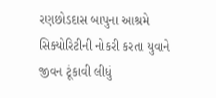રણછોડદાસ બાપુના આશ્રમે સિક્યોરિટીની નોકરી કરતા યુવાને જીવન ટૂંકાવી લીધું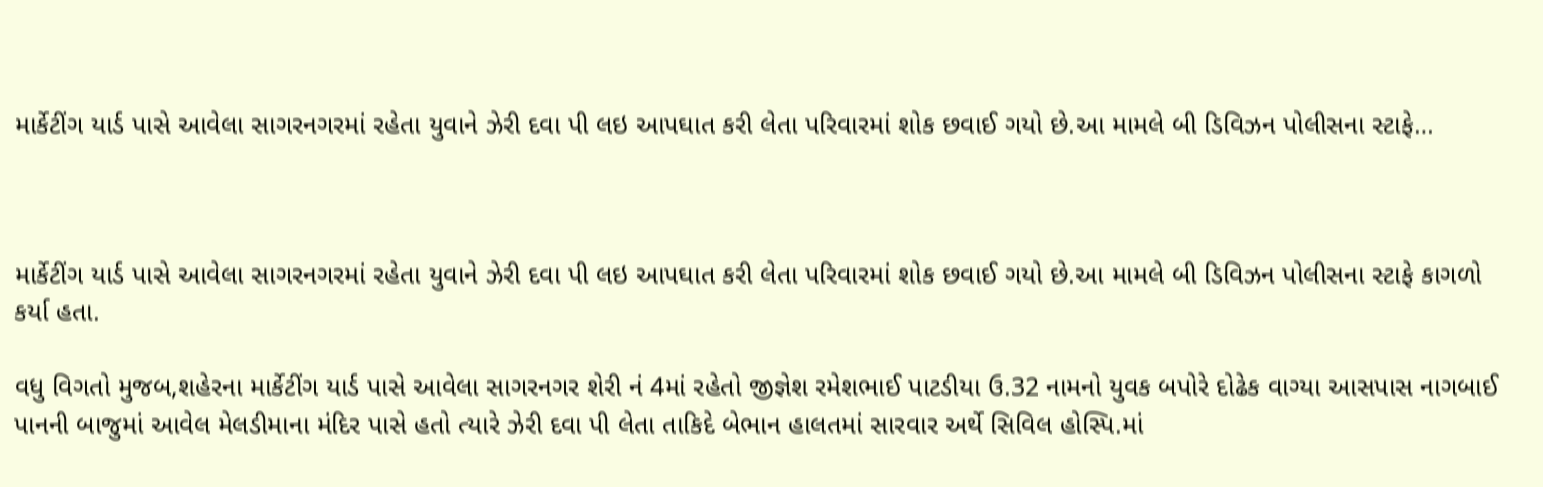માર્કેટીંગ યાર્ડ પાસે આવેલા સાગરનગરમાં રહેતા યુવાને ઝેરી દવા પી લઇ આપઘાત કરી લેતા પરિવારમાં શોક છવાઈ ગયો છે.આ મામલે બી ડિવિઝન પોલીસના સ્ટાફે…



માર્કેટીંગ યાર્ડ પાસે આવેલા સાગરનગરમાં રહેતા યુવાને ઝેરી દવા પી લઇ આપઘાત કરી લેતા પરિવારમાં શોક છવાઈ ગયો છે.આ મામલે બી ડિવિઝન પોલીસના સ્ટાફે કાગળો કર્યા હતા.

વધુ વિગતો મુજબ,શહેરના માર્કેટીંગ યાર્ડ પાસે આવેલા સાગરનગર શેરી નં 4માં રહેતો જીજ્ઞેશ રમેશભાઈ પાટડીયા ઉ.32 નામનો યુવક બપોરે દોઢેક વાગ્યા આસપાસ નાગબાઈ પાનની બાજુમાં આવેલ મેલડીમાના મંદિર પાસે હતો ત્યારે ઝેરી દવા પી લેતા તાકિદે બેભાન હાલતમાં સારવાર અર્થે સિવિલ હોસ્પિ.માં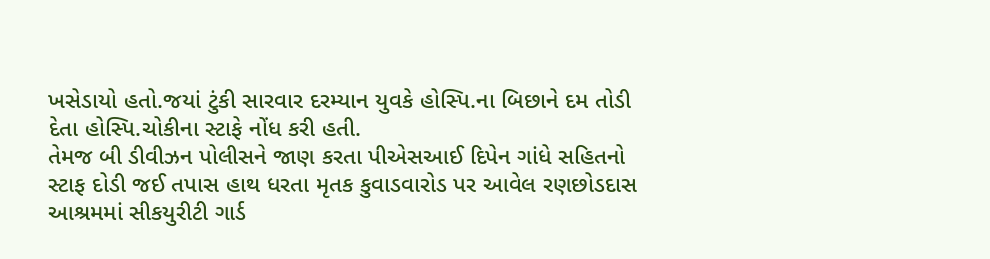ખસેડાયો હતો.જયાં ટુંકી સારવાર દરમ્યાન યુવકે હોસ્પિ.ના બિછાને દમ તોડી દેતા હોસ્પિ.ચોકીના સ્ટાફે નોંધ કરી હતી.
તેમજ બી ડીવીઝન પોલીસને જાણ કરતા પીએસઆઈ દિપેન ગાંધે સહિતનો સ્ટાફ દોડી જઈ તપાસ હાથ ધરતા મૃતક કુવાડવારોડ પર આવેલ રણછોડદાસ આશ્રમમાં સીકયુરીટી ગાર્ડ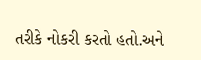તરીકે નોકરી કરતો હતો.અને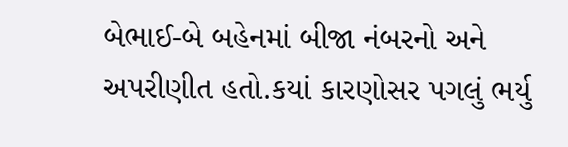બેભાઈ-બે બહેનમાં બીજા નંબરનો અને અપરીણીત હતો.કયાં કારણોસર પગલું ભર્યુ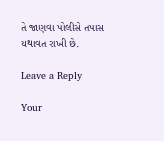તે જાણવા પોલીસે તપાસ યથાવત રાખી છે.

Leave a Reply

Your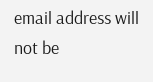email address will not be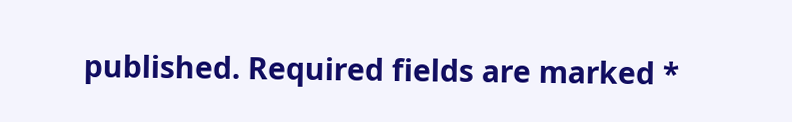published. Required fields are marked *